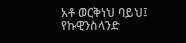አቶ ወርቅነህ ባይህ፤ የኩዊንስላንድ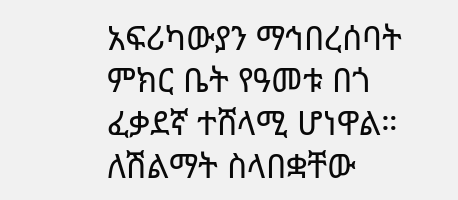አፍሪካውያን ማኅበረሰባት ምክር ቤት የዓመቱ በጎ ፈቃደኛ ተሸላሚ ሆነዋል። ለሽልማት ስላበቋቸው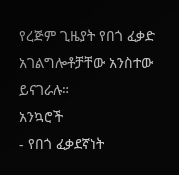የረጅም ጊዜያት የበጎ ፈቃድ አገልግሎቶቻቸው አንስተው ይናገራሉ።
አንኳሮች
- የበጎ ፈቃደኛነት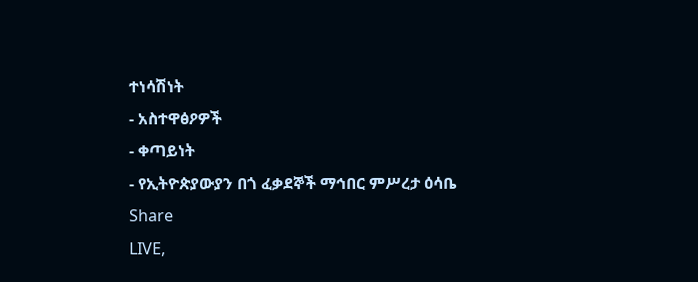ተነሳሽነት
- አስተዋፅዖዎች
- ቀጣይነት
- የኢትዮጵያውያን በጎ ፈቃደኞች ማኅበር ምሥረታ ዕሳቤ
Share
LIVE,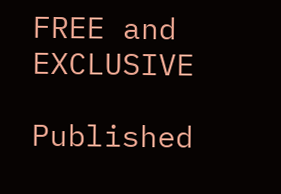FREE and EXCLUSIVE

Published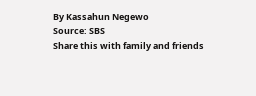By Kassahun Negewo
Source: SBS
Share this with family and friends